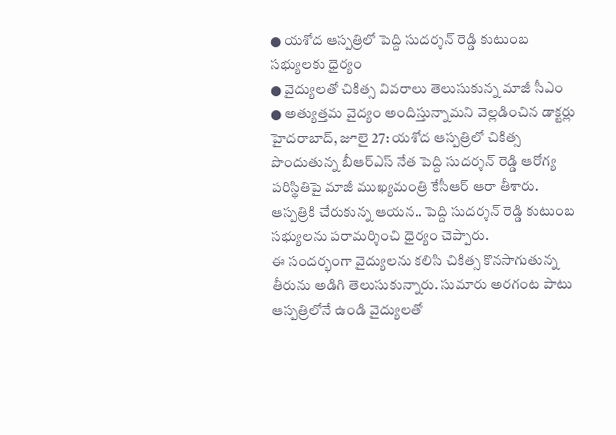● యశోద ఆస్పత్రిలో పెద్ది సుదర్శన్ రెడ్డి కుటుంబ సభ్యులకు ధైర్యం
● వైద్యులతో చికిత్స వివరాలు తెలుసుకున్న మాజీ సీఎం
● అత్యుత్తమ వైద్యం అందిస్తున్నామని వెల్లడించిన డాక్టర్లు
హైదరాబాద్, జూలై 27: యశోద ఆస్పత్రిలో చికిత్స పొందుతున్న బీఆర్ఎస్ నేత పెద్ది సుదర్శన్ రెడ్డి ఆరోగ్య పరిస్థితిపై మాజీ ముఖ్యమంత్రి కేసీఆర్ ఆరా తీశారు. ఆస్పత్రికి చేరుకున్న ఆయన.. పెద్ది సుదర్శన్ రెడ్డి కుటుంబ సభ్యులను పరామర్శించి ధైర్యం చెప్పారు.
ఈ సందర్భంగా వైద్యులను కలిసి చికిత్స కొనసాగుతున్న తీరును అడిగి తెలుసుకున్నారు. సుమారు అరగంట పాటు ఆస్పత్రిలోనే ఉండి వైద్యులతో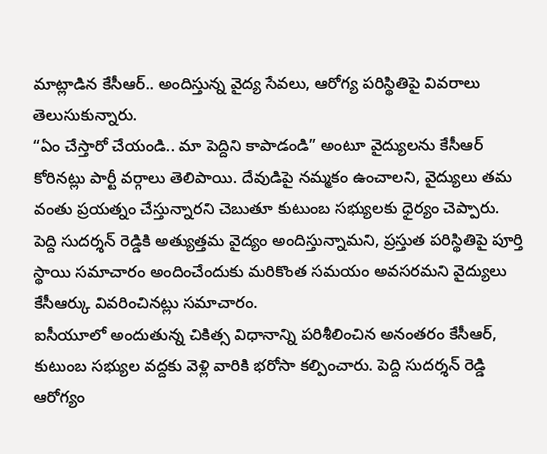మాట్లాడిన కేసీఆర్.. అందిస్తున్న వైద్య సేవలు, ఆరోగ్య పరిస్థితిపై వివరాలు తెలుసుకున్నారు.
“ఏం చేస్తారో చేయండి.. మా పెద్దిని కాపాడండి” అంటూ వైద్యులను కేసీఆర్ కోరినట్లు పార్టీ వర్గాలు తెలిపాయి. దేవుడిపై నమ్మకం ఉంచాలని, వైద్యులు తమ వంతు ప్రయత్నం చేస్తున్నారని చెబుతూ కుటుంబ సభ్యులకు ధైర్యం చెప్పారు.
పెద్ది సుదర్శన్ రెడ్డికి అత్యుత్తమ వైద్యం అందిస్తున్నామని, ప్రస్తుత పరిస్థితిపై పూర్తి స్థాయి సమాచారం అందించేందుకు మరికొంత సమయం అవసరమని వైద్యులు కేసీఆర్కు వివరించినట్లు సమాచారం.
ఐసీయూలో అందుతున్న చికిత్స విధానాన్ని పరిశీలించిన అనంతరం కేసీఆర్, కుటుంబ సభ్యుల వద్దకు వెళ్లి వారికి భరోసా కల్పించారు. పెద్ది సుదర్శన్ రెడ్డి ఆరోగ్యం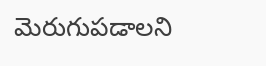మెరుగుపడాలని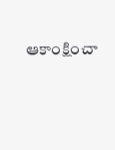ఆకాంక్షించా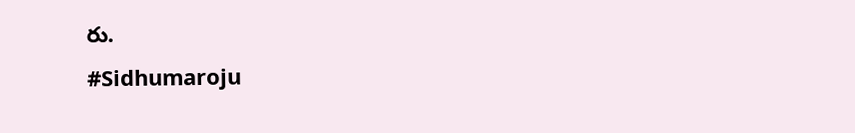రు.
#Sidhumaroju